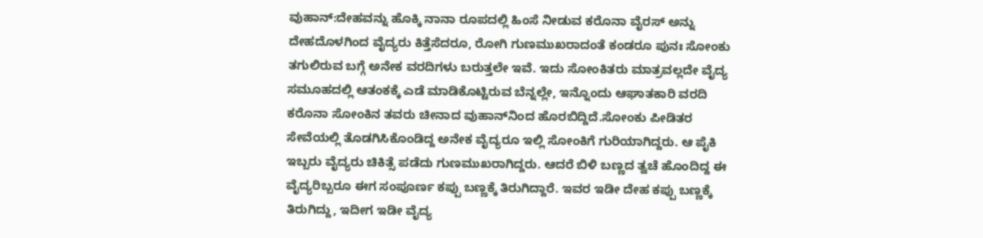ವುಹಾನ್‌:ದೇಹವನ್ನು ಹೊಕ್ಕಿ ನಾನಾ ರೂಪದಲ್ಲಿ ಹಿಂಸೆ ನೀಡುವ ಕರೊನಾ ವೈರಸ್‌ ಅನ್ನು ದೇಹದೊಳಗಿಂದ ವೈದ್ಯರು ಕಿತ್ತೆಸೆದರೂ, ರೋಗಿ ಗುಣಮುಖರಾದಂತೆ ಕಂಡರೂ ಪುನಃ ಸೋಂಕು ತಗುಲಿರುವ ಬಗ್ಗೆ ಅನೇಕ ವರದಿಗಳು ಬರುತ್ತಲೇ ಇವೆ. ಇದು ಸೋಂಕಿತರು ಮಾತ್ರವಲ್ಲದೇ ವೈದ್ಯ ಸಮೂಹದಲ್ಲಿ ಆತಂಕಕ್ಕೆ ಎಡೆ ಮಾಡಿಕೊಟ್ಟಿರುವ ಬೆನ್ನಲ್ಲೇ, ಇನ್ನೊಂದು ಆಘಾತಕಾರಿ ವರದಿ ಕರೊನಾ ಸೋಂಕಿನ ತವರು ಚೀನಾದ ವುಹಾನ್‌ನಿಂದ ಹೊರಬಿದ್ದಿದೆ.ಸೋಂಕು ಪೀಡಿತರ ಸೇವೆಯಲ್ಲಿ ತೊಡಗಿಸಿಕೊಂಡಿದ್ದ ಅನೇಕ ವೈದ್ಯರೂ ಇಲ್ಲಿ ಸೋಂಕಿಗೆ ಗುರಿಯಾಗಿದ್ದರು. ಆ ಪೈಕಿ ಇಬ್ಬರು ವೈದ್ಯರು ಚಿಕಿತ್ಸೆ ಪಡೆದು ಗುಣಮುಖರಾಗಿದ್ದರು. ಆದರೆ ಬಿಳಿ ಬಣ್ಣದ ತ್ವಚೆ ಹೊಂದಿದ್ದ ಈ ವೈದ್ಯರಿಬ್ಬರೂ ಈಗ ಸಂಪೂರ್ಣ ಕಪ್ಪು ಬಣ್ಣಕ್ಕೆ ತಿರುಗಿದ್ದಾರೆ. ಇವರ ಇಡೀ ದೇಹ ಕಪ್ಪು ಬಣ್ಣಕ್ಕೆ ತಿರುಗಿದ್ದು, ಇದೀಗ ಇಡೀ ವೈದ್ಯ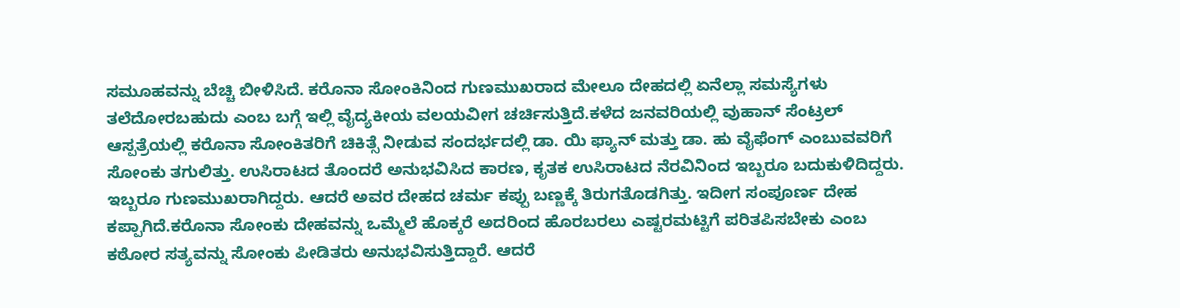ಸಮೂಹವನ್ನು ಬೆಚ್ಚಿ ಬೀಳಿಸಿದೆ. ಕರೊನಾ ಸೋಂಕಿನಿಂದ ಗುಣಮುಖರಾದ ಮೇಲೂ ದೇಹದಲ್ಲಿ ಏನೆಲ್ಲಾ ಸಮಸ್ಯೆಗಳು ತಲೆದೋರಬಹುದು ಎಂಬ ಬಗ್ಗೆ ಇಲ್ಲಿ ವೈದ್ಯಕೀಯ ವಲಯವೀಗ ಚರ್ಚಿಸುತ್ತಿದೆ.ಕಳೆದ ಜನವರಿಯಲ್ಲಿ ವುಹಾನ್‌ ಸೆಂಟ್ರಲ್‌ ಆಸ್ಪತ್ರೆಯಲ್ಲಿ ಕರೊನಾ ಸೋಂಕಿತರಿಗೆ ಚಿಕಿತ್ಸೆ ನೀಡುವ ಸಂದರ್ಭದಲ್ಲಿ ಡಾ. ಯಿ ಫ್ಯಾನ್‌ ಮತ್ತು ಡಾ. ಹು ವೈಫೆಂಗ್‌ ಎಂಬುವವರಿಗೆ ಸೋಂಕು ತಗುಲಿತ್ತು. ಉಸಿರಾಟದ ತೊಂದರೆ ಅನುಭವಿಸಿದ ಕಾರಣ, ಕೃತಕ ಉಸಿರಾಟದ ನೆರವಿನಿಂದ ಇಬ್ಬರೂ ಬದುಕುಳಿದಿದ್ದರು. ಇಬ್ಬರೂ ಗುಣಮುಖರಾಗಿದ್ದರು. ಆದರೆ ಅವರ ದೇಹದ ಚರ್ಮ ಕಪ್ಪು ಬಣ್ಣಕ್ಕೆ ತಿರುಗತೊಡಗಿತ್ತು. ಇದೀಗ ಸಂಪೂರ್ಣ ದೇಹ ಕಪ್ಪಾಗಿದೆ.ಕರೊನಾ ಸೋಂಕು ದೇಹವನ್ನು ಒಮ್ಮೆಲೆ ಹೊಕ್ಕರೆ ಅದರಿಂದ ಹೊರಬರಲು ಎಷ್ಟರಮಟ್ಟಿಗೆ ಪರಿತಪಿಸಬೇಕು ಎಂಬ ಕಠೋರ ಸತ್ಯವನ್ನು ಸೋಂಕು ಪೀಡಿತರು ಅನುಭವಿಸುತ್ತಿದ್ದಾರೆ. ಆದರೆ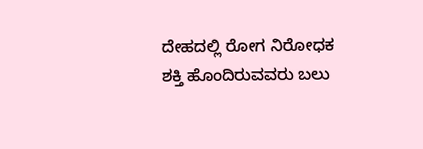ದೇಹದಲ್ಲಿ ರೋಗ ನಿರೋಧಕ ಶಕ್ತಿ ಹೊಂದಿರುವವರು ಬಲು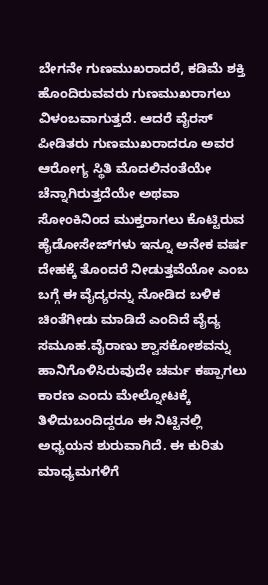ಬೇಗನೇ ಗುಣಮುಖರಾದರೆ, ಕಡಿಮೆ ಶಕ್ತಿ ಹೊಂದಿರುವವರು ಗುಣಮುಖರಾಗಲು ವಿಳಂಬವಾಗುತ್ತದೆ. ಆದರೆ ವೈರಸ್‌ ಪೀಡಿತರು ಗುಣಮುಖರಾದರೂ ಅವರ ಆರೋಗ್ಯ ಸ್ಥಿತಿ ಮೊದಲಿನಂತೆಯೇ ಚೆನ್ನಾಗಿರುತ್ತದೆಯೇ ಅಥವಾ ಸೋಂಕಿನಿಂದ ಮುಕ್ತರಾಗಲು ಕೊಟ್ಟಿರುವ ಹೈಡೋಸೇಜ್‌ಗಳು ಇನ್ನೂ ಅನೇಕ ವರ್ಷ ದೇಹಕ್ಕೆ ತೊಂದರೆ ನೀಡುತ್ತವೆಯೋ ಎಂಬ ಬಗ್ಗೆ ಈ ವೈದ್ಯರನ್ನು ನೋಡಿದ ಬಳಿಕ ಚಿಂತೆಗೀಡು ಮಾಡಿದೆ ಎಂದಿದೆ ವೈದ್ಯ ಸಮೂಹ.ವೈರಾಣು ಶ್ವಾಸಕೋಶವನ್ನು ಹಾನಿಗೊಳಿಸಿರುವುದೇ ಚರ್ಮ ಕಪ್ಪಾಗಲು ಕಾರಣ ಎಂದು ಮೇಲ್ನೋಟಕ್ಕೆ ತಿಳಿದುಬಂದಿದ್ದರೂ ಈ ನಿಟ್ಟಿನಲ್ಲಿ ಅಧ್ಯಯನ ಶುರುವಾಗಿದೆ. ಈ ಕುರಿತು ಮಾಧ್ಯಮಗಳಿಗೆ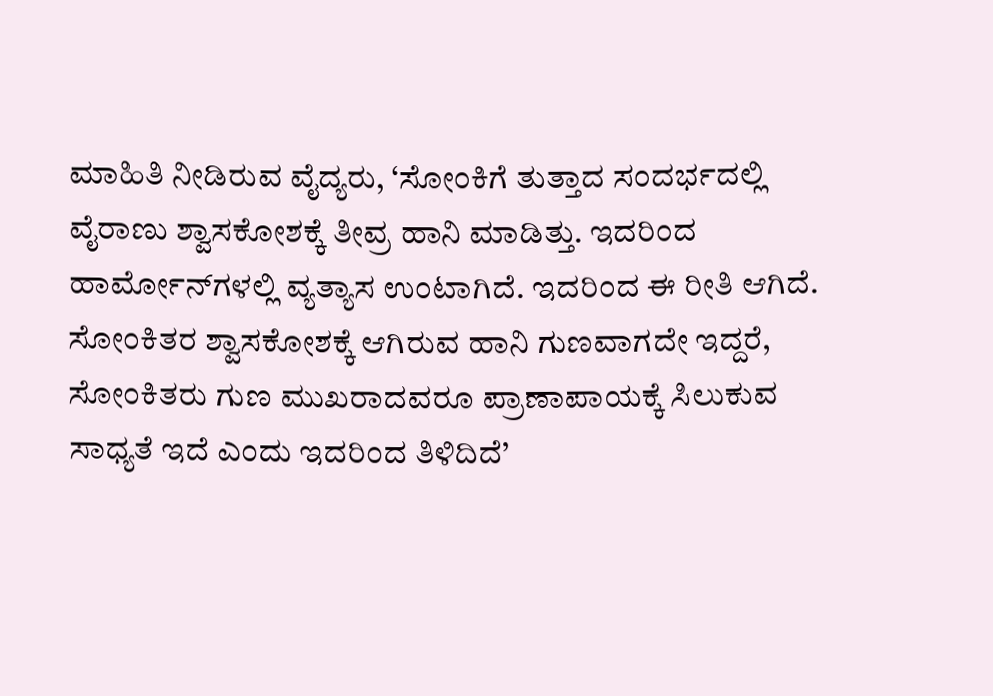ಮಾಹಿತಿ ನೀಡಿರುವ ವೈದ್ಯರು, ‘ಸೋಂಕಿಗೆ ತುತ್ತಾದ ಸಂದರ್ಭದಲ್ಲಿ ವೈರಾಣು ಶ್ವಾಸಕೋಶಕ್ಕೆ ತೀವ್ರ ಹಾನಿ ಮಾಡಿತ್ತು. ಇದರಿಂದ ಹಾರ್ಮೋನ್‌ಗಳಲ್ಲಿ ವ್ಯತ್ಯಾಸ ಉಂಟಾಗಿದೆ. ಇದರಿಂದ ಈ ರೀತಿ ಆಗಿದೆ. ಸೋಂಕಿತರ ಶ್ವಾಸಕೋಶಕ್ಕೆ ಆಗಿರುವ ಹಾನಿ ಗುಣವಾಗದೇ ಇದ್ದರೆ, ಸೋಂಕಿತರು ಗುಣ ಮುಖರಾದವರೂ ಪ್ರಾಣಾಪಾಯಕ್ಕೆ ಸಿಲುಕುವ ಸಾಧ್ಯತೆ ಇದೆ ಎಂದು ಇದರಿಂದ ತಿಳಿದಿದೆ’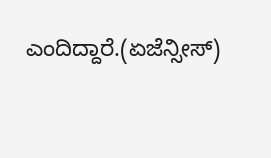ಎಂದಿದ್ದಾರೆ.(ಏಜೆನ್ಸೀಸ್‌)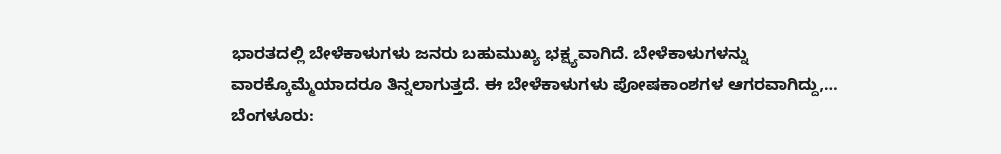ಭಾರತದಲ್ಲಿ ಬೇಳೆಕಾಳುಗಳು ಜನರು ಬಹುಮುಖ್ಯ ಭಕ್ಷ್ಯವಾಗಿದೆ. ಬೇಳೆಕಾಳುಗಳನ್ನು ವಾರಕ್ಕೊಮ್ಮೆಯಾದರೂ ತಿನ್ನಲಾಗುತ್ತದೆ. ಈ ಬೇಳೆಕಾಳುಗಳು ಪೋಷಕಾಂಶಗಳ ಆಗರವಾಗಿದ್ದು,…
ಬೆಂಗಳೂರು: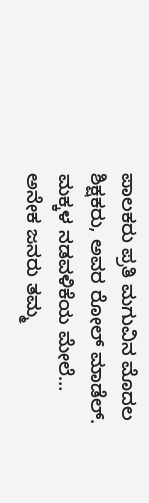ಪಾಲಕರು ಪ್ರತಿ ಮಗುವಿನ ಮೊದಲ ಶಿಕ್ಷಕರು, ಅವರ ರೋಲ್ ಮಾಡೆಲ್. ಮಕ್ಕಳ ನಡವಳಿಕೆಯ ಮೇಲೆ…
ಅನೇಕ ಜನರು ತಮ್ಮ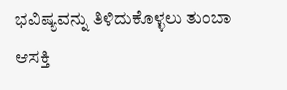ಭವಿಷ್ಯವನ್ನು ತಿಳಿದುಕೊಳ್ಳಲು ತುಂಬಾ ಆಸಕ್ತಿ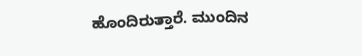ಹೊಂದಿರುತ್ತಾರೆ. ಮುಂದಿನ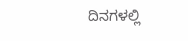ದಿನಗಳಲ್ಲಿ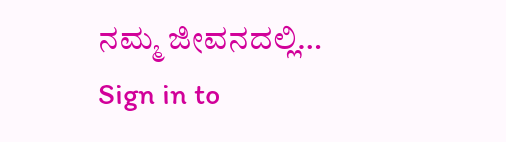ನಮ್ಮ ಜೀವನದಲ್ಲಿ…
Sign in to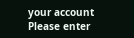your account
Please enter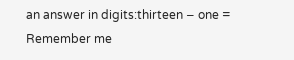an answer in digits:thirteen − one =
Remember me